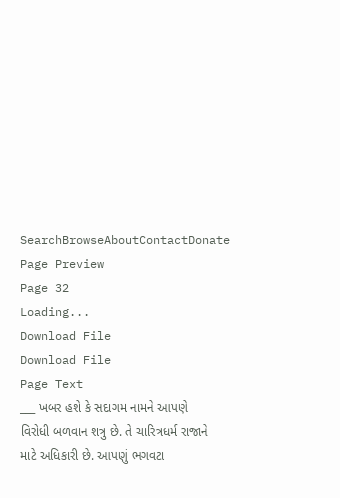SearchBrowseAboutContactDonate
Page Preview
Page 32
Loading...
Download File
Download File
Page Text
___ ખબર હશે કે સદાગમ નામને આપણે વિરોધી બળવાન શત્રુ છે. તે ચારિત્રધર્મ રાજાને માટે અધિકારી છે. આપણું ભગવટા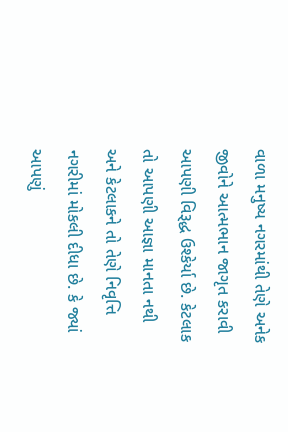વાળા મનુષ્ય નગરમાંથી તેણે અનેક જીવોને આત્મભાન જાગૃત કરાવી આપણી વિરૂદ્ધ ઉશ્કેર્યા છે. કેટલાક તો આપણી આજ્ઞા માનતા નથી અને કેટલાકને તો તેણે નિવૃત્તિ નગરીમાં મોકલી દીધા છે. કે જ્યાં આપણું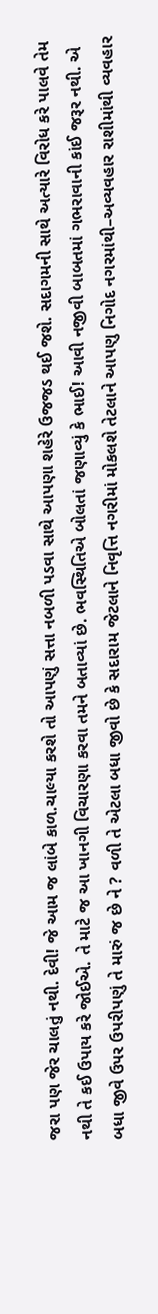જરા પણ જેર ચાલતું નથી. દેવી! જે આમ જ લાંબે કાળ.ચાલ્યા કરશે તો આપણું સત્તા નબળી પડવા સાથે આપણા શહેરે ઉજજડ થઈ જશે. સદાગમની સાથે અત્યારે વિરોધ કરે પાલવે તેમ નથી તે કઈ ઉપાય કરે જોઈએ. તે માટે જ આ ખાનગી વિચારણા કરવા તમને બતાવ્યાં છે. ભવસ્થિતિએ બોલતાં જણાવ્યું કે ભાઈ! આવી નજીવી બાબતમાં ગભરાવાની કાંઈ જરૂર નથી. એ બધા જીવે ઉપર ઉપરીપણું તે મારું જ છે ને ? વળી તે એટલા બધા જીવો છે કે સદારામ જેટલાને નિવૃત્તિ નગરીમાં મોકલશે તેટલાને આપણુ નિગોદ નગરમાંથી–અવ્યવહાર રાશીમાંથી વ્યવહાર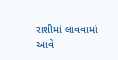રાશીમાં લાવવામાં આવે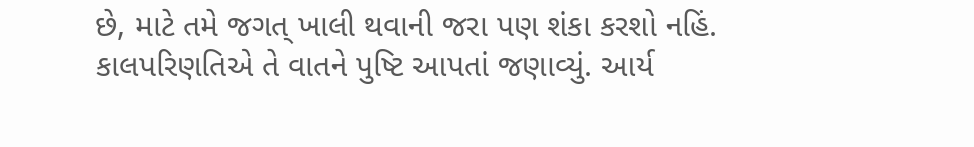છે, માટે તમે જગત્ ખાલી થવાની જરા પણ શંકા કરશો નહિં. કાલપરિણતિએ તે વાતને પુષ્ટિ આપતાં જણાવ્યું. આર્ય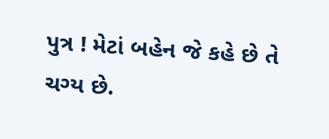પુત્ર ! મેટાં બહેન જે કહે છે તે ચગ્ય છે.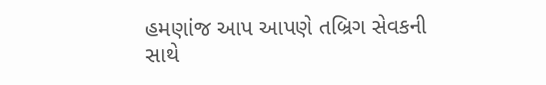હમણાંજ આપ આપણે તબ્રિગ સેવકની સાથે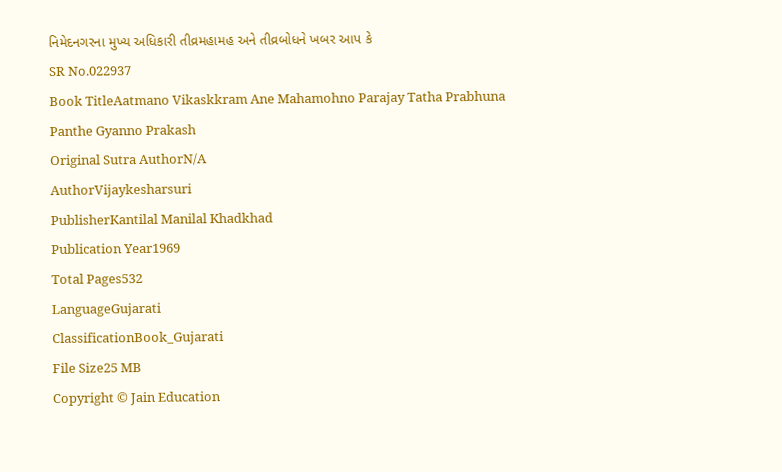નિમેદનગરના મુખ્ય અધિકારી તીવ્રમહામહ અને તીવ્રબોધને ખબર આપ કે
SR No.022937
Book TitleAatmano Vikaskkram Ane Mahamohno Parajay Tatha Prabhuna Panthe Gyanno Prakash
Original Sutra AuthorN/A
AuthorVijaykesharsuri
PublisherKantilal Manilal Khadkhad
Publication Year1969
Total Pages532
LanguageGujarati
ClassificationBook_Gujarati
File Size25 MB
Copyright © Jain Education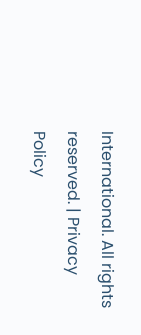International. All rights reserved. | Privacy Policy